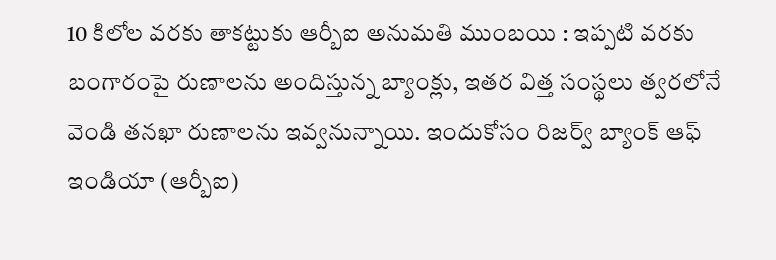10 కిలోల వరకు తాకట్టుకు ఆర్బీఐ అనుమతి ముంబయి : ఇప్పటి వరకు బంగారంపై రుణాలను అందిస్తున్న బ్యాంక్లు, ఇతర విత్త సంస్థలు త్వరలోనే వెండి తనఖా రుణాలను ఇవ్వనున్నాయి. ఇందుకోసం రిజర్వ్ బ్యాంక్ ఆఫ్ ఇండియా (ఆర్బీఐ)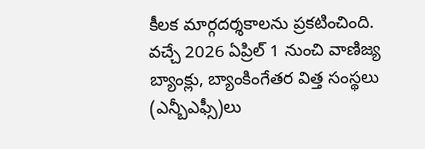కీలక మార్గదర్శకాలను ప్రకటించింది. వచ్చే 2026 ఏప్రిల్ 1 నుంచి వాణిజ్య బ్యాంక్లు, బ్యాంకింగేతర విత్త సంస్థలు (ఎన్బీఎఫ్సీ)లు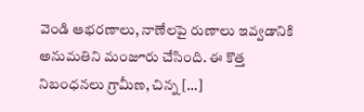వెండి ఆభరణాలు, నాణేలపై రుణాలు ఇవ్వడానికి అనుమతిని మంజూరు చేసింది. ఈ కొత్త నిబంధనలు గ్రామీణ, చిన్న […]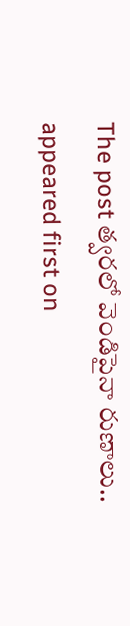The post త్వరలో వెండిపైనా రుణాలు.. appeared first on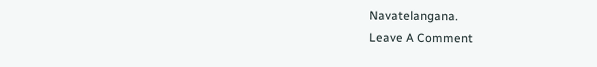Navatelangana.
Leave A Comment